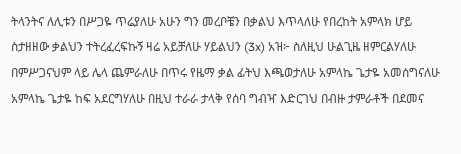ትላንትና ለሊቱን በሥጋዬ ጥሬያለሁ አሁን ግን መረቦቼን በቃልህ እጥላለሁ የበረከት አምላክ ሆይ ስታዘዘው ቃልህን ተትረፈረፍኩኝ ዛሬ አይቻለሁ ሃይልህን (3x) አዝ፦ ስለዚህ ሁልጊዜ ዘምርልሃለሁ በምሥጋናህም ላይ ሌላ ጨምራለሁ በጥሩ የዜማ ቃል ፊትህ እጫወታለሁ አምላኬ ጌታዬ አመሰግናለሁ አምላኬ ጌታዬ ከፍ አደርግሃለሁ በዚህ ተራራ ታላቅ የሰባ ግብዣ እድርገህ በብዙ ታምራቶች በደመና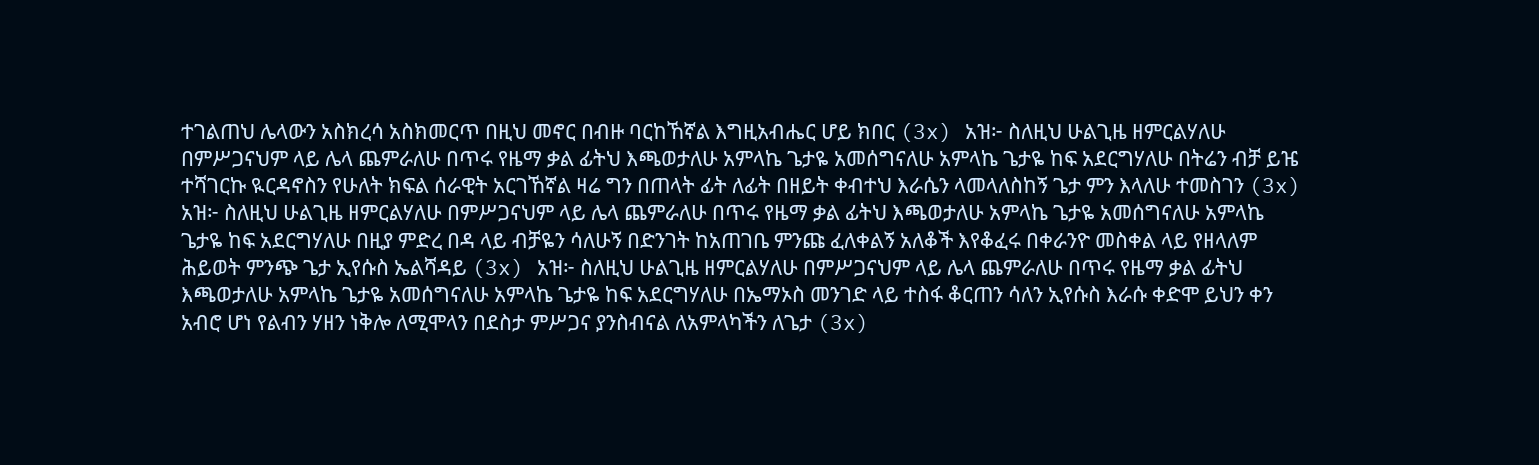ተገልጠህ ሌላውን አስክረሳ አስክመርጥ በዚህ መኖር በብዙ ባርከኸኛል እግዚአብሔር ሆይ ክበር (3x) አዝ፦ ስለዚህ ሁልጊዜ ዘምርልሃለሁ በምሥጋናህም ላይ ሌላ ጨምራለሁ በጥሩ የዜማ ቃል ፊትህ እጫወታለሁ አምላኬ ጌታዬ አመሰግናለሁ አምላኬ ጌታዬ ከፍ አደርግሃለሁ በትሬን ብቻ ይዤ ተሻገርኩ ዪርዳኖስን የሁለት ክፍል ሰራዊት አርገኸኛል ዛሬ ግን በጠላት ፊት ለፊት በዘይት ቀብተህ እራሴን ላመላለስከኝ ጌታ ምን እላለሁ ተመስገን (3x) አዝ፦ ስለዚህ ሁልጊዜ ዘምርልሃለሁ በምሥጋናህም ላይ ሌላ ጨምራለሁ በጥሩ የዜማ ቃል ፊትህ እጫወታለሁ አምላኬ ጌታዬ አመሰግናለሁ አምላኬ ጌታዬ ከፍ አደርግሃለሁ በዚያ ምድረ በዳ ላይ ብቻዬን ሳለሁኝ በድንገት ከአጠገቤ ምንጩ ፈለቀልኝ አለቆች እየቆፈሩ በቀራንዮ መስቀል ላይ የዘላለም ሕይወት ምንጭ ጌታ ኢየሱስ ኤልሻዳይ (3x) አዝ፦ ስለዚህ ሁልጊዜ ዘምርልሃለሁ በምሥጋናህም ላይ ሌላ ጨምራለሁ በጥሩ የዜማ ቃል ፊትህ እጫወታለሁ አምላኬ ጌታዬ አመሰግናለሁ አምላኬ ጌታዬ ከፍ አደርግሃለሁ በኤማኦስ መንገድ ላይ ተስፋ ቆርጠን ሳለን ኢየሱስ እራሱ ቀድሞ ይህን ቀን አብሮ ሆነ የልብን ሃዘን ነቅሎ ለሚሞላን በደስታ ምሥጋና ያንስብናል ለአምላካችን ለጌታ (3x)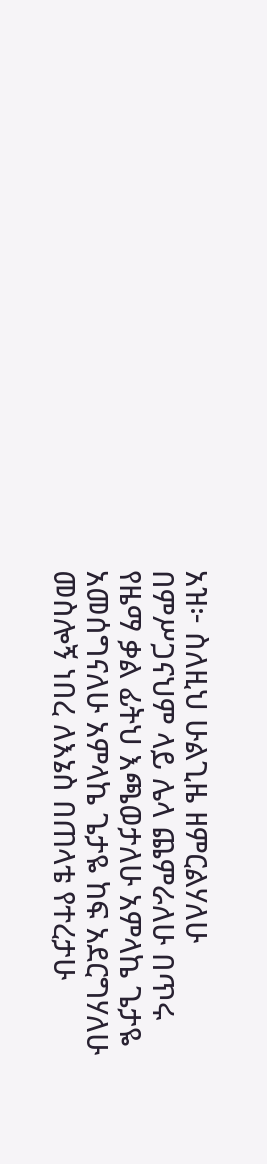አዝ፦ ስለዚህ ሁልጊዜ ዘምርልሃለሁ በምሥጋናህም ላይ ሌላ ጨምራለሁ በጥሩ የዜማ ቃል ፊትህ እጫወታለሁ አምላኬ ጌታዬ አመሰግናለሁ አምላኬ ጌታዬ ከፍ አደርግሃለሁ መስሎኝ ነበረ ለእኔስ በጠላቴ የተረታሁ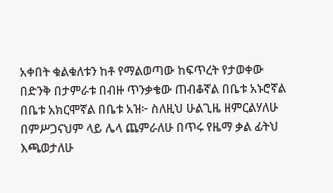አቀበት ቁልቁለቱን ከቶ የማልወጣው ከፍጥረት የታወቀው በድንቅ በታምራቱ በብዙ ጥንቃቄው ጠብቆኛል በቤቱ አኑሮኛል በቤቱ አክርሞኛል በቤቱ አዝ፦ ስለዚህ ሁልጊዜ ዘምርልሃለሁ በምሥጋናህም ላይ ሌላ ጨምራለሁ በጥሩ የዜማ ቃል ፊትህ እጫወታለሁ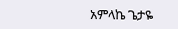አምላኬ ጌታዬ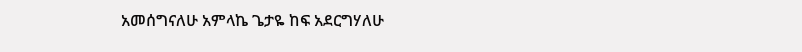አመሰግናለሁ አምላኬ ጌታዬ ከፍ አደርግሃለሁ